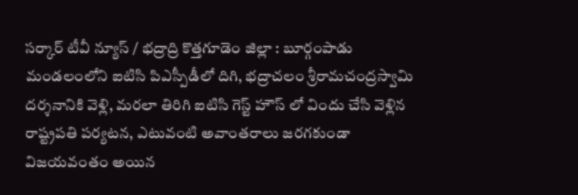సర్కార్ టీవీ న్యూస్ / భద్రాద్రి కొత్తగూడెం జిల్లా : బూర్గంపాడు మండలంలోని ఐటిసి పిఎస్పీడీలో దిగి, భద్రాచలం శ్రీరామచంద్రస్వామి దర్శనానికి వెళ్లి, మరలా తిరిగి ఐటిసి గెస్ట్ హౌస్ లో విందు చేసి వెళ్లిన రాష్ట్రపతి పర్యటన, ఎటువంటి అవాంతరాలు జరగకుండా విజయవంతం అయిన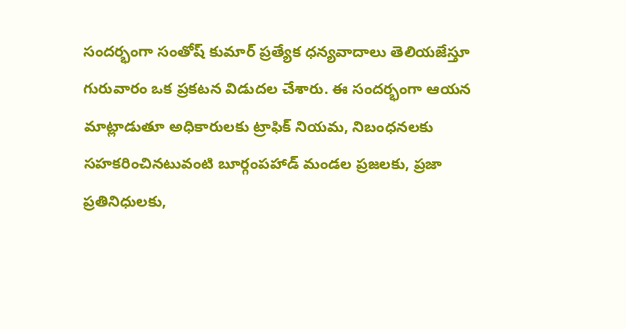సందర్భంగా సంతోష్ కుమార్ ప్రత్యేక ధన్యవాదాలు తెలియజేస్తూ గురువారం ఒక ప్రకటన విడుదల చేశారు. ఈ సందర్భంగా ఆయన మాట్లాడుతూ అధికారులకు ట్రాఫిక్ నియమ, నిబంధనలకు సహకరించినటువంటి బూర్గంపహాడ్ మండల ప్రజలకు, ప్రజా ప్రతినిధులకు,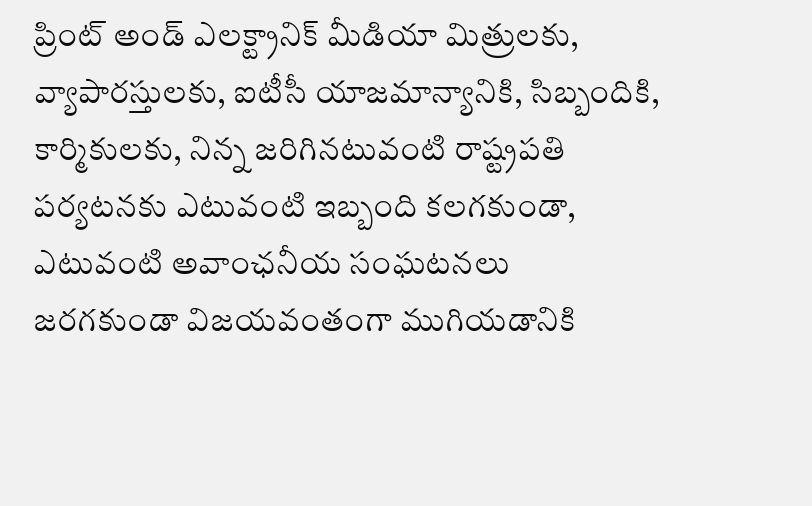ప్రింట్ అండ్ ఎలక్ట్రానిక్ మీడియా మిత్రులకు, వ్యాపారస్తులకు, ఐటీసీ యాజమాన్యానికి, సిబ్బందికి, కార్మికులకు, నిన్న జరిగినటువంటి రాష్ట్రపతి పర్యటనకు ఎటువంటి ఇబ్బంది కలగకుండా, ఎటువంటి అవాంఛనీయ సంఘటనలు జరగకుండా విజయవంతంగా ముగియడానికి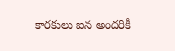కారకులు ఐన అందరికీ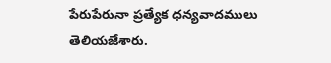పేరుపేరునా ప్రత్యేక ధన్యవాదములు తెలియజేశారు.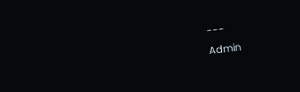---
Admin